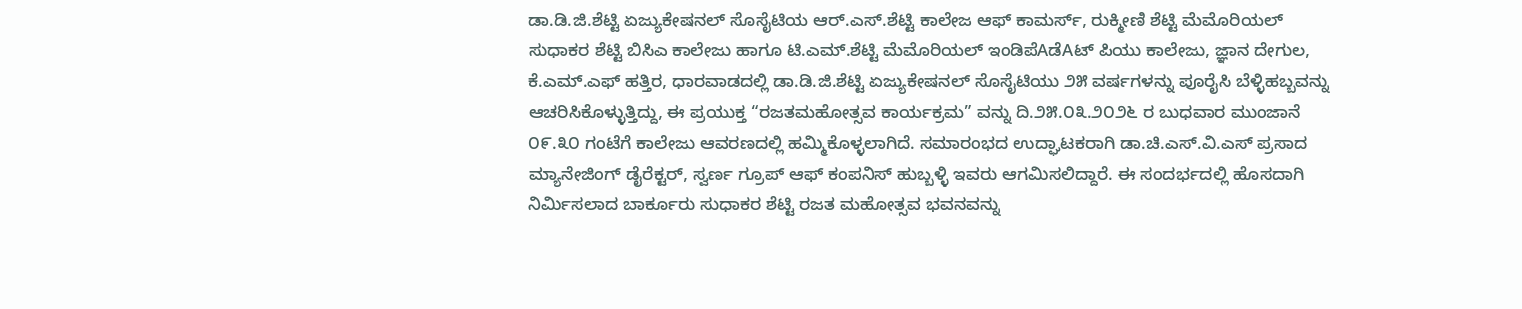ಡಾ.ಡಿ.ಜಿ.ಶೆಟ್ಟಿ ಏಜ್ಯುಕೇಷನಲ್ ಸೊಸೈಟಿಯ ಆರ್.ಎಸ್.ಶೆಟ್ಟಿ ಕಾಲೇಜ ಆಫ್ ಕಾಮರ್ಸ್, ರುಕ್ಮೀಣಿ ಶೆಟ್ಟಿ ಮೆಮೊರಿಯಲ್ ಸುಧಾಕರ ಶೆಟ್ಟಿ ಬಿಸಿಎ ಕಾಲೇಜು ಹಾಗೂ ಟಿ.ಎಮ್.ಶೆಟ್ಟಿ ಮೆಮೊರಿಯಲ್ ಇಂಡಿಪೆAಡೆAಟ್ ಪಿಯು ಕಾಲೇಜು, ಜ್ಞಾನ ದೇಗುಲ, ಕೆ.ಎಮ್.ಎಫ್ ಹತ್ತಿರ, ಧಾರವಾಡದಲ್ಲಿ ಡಾ.ಡಿ.ಜಿ.ಶೆಟ್ಟಿ ಏಜ್ಯುಕೇಷನಲ್ ಸೊಸೈಟಿಯು ೨೫ ವರ್ಷಗಳನ್ನು ಪೂರೈಸಿ ಬೆಳ್ಳಿಹಬ್ಬವನ್ನು ಆಚರಿಸಿಕೊಳ್ಳುತ್ತಿದ್ದು, ಈ ಪ್ರಯುಕ್ತ “ರಜತಮಹೋತ್ಸವ ಕಾರ್ಯಕ್ರಮ” ವನ್ನು ದಿ.೨೫.೦೩.೨೦೨೬ ರ ಬುಧವಾರ ಮುಂಜಾನೆ ೦೯.೩೦ ಗಂಟೆಗೆ ಕಾಲೇಜು ಆವರಣದಲ್ಲಿ ಹಮ್ಮಿಕೊಳ್ಳಲಾಗಿದೆ. ಸಮಾರಂಭದ ಉದ್ಘಾಟಕರಾಗಿ ಡಾ.ಚಿ.ಎಸ್.ವಿ.ಎಸ್ ಪ್ರಸಾದ ಮ್ಯಾನೇಜಿಂಗ್ ಡೈರೆಕ್ಟರ್, ಸ್ವರ್ಣ ಗ್ರೂಪ್ ಆಫ್ ಕಂಪನಿಸ್ ಹುಬ್ಬಳ್ಳಿ ಇವರು ಆಗಮಿಸಲಿದ್ದಾರೆ. ಈ ಸಂದರ್ಭದಲ್ಲಿ ಹೊಸದಾಗಿ ನಿರ್ಮಿಸಲಾದ ಬಾರ್ಕೂರು ಸುಧಾಕರ ಶೆಟ್ಟಿ ರಜತ ಮಹೋತ್ಸವ ಭವನವನ್ನು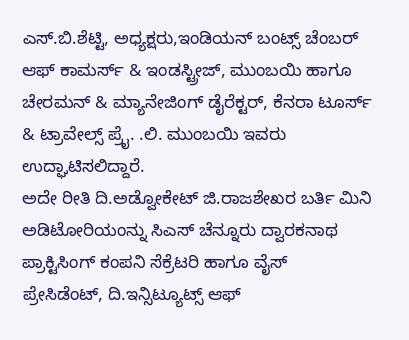ಎಸ್.ಬಿ.ಶೆಟ್ಟಿ, ಅಧ್ಯಕ್ಷರು,ಇಂಡಿಯನ್ ಬಂಟ್ಸ್ ಚೆಂಬರ್ ಆಫ್ ಕಾಮರ್ಸ್ & ಇಂಡಸ್ಟ್ರೀಜ್, ಮುಂಬಯಿ ಹಾಗೂ ಚೇರಮನ್ & ಮ್ಯಾನೇಜಿಂಗ್ ಡೈರೆಕ್ಟರ್, ಕೆನರಾ ಟೂರ್ಸ್ & ಟ್ರಾವೇಲ್ಸ್ ಪ್ರೈ. .ಲಿ. ಮುಂಬಯಿ ಇವರು ಉದ್ಘಾಟಿಸಲಿದ್ದಾರೆ.
ಅದೇ ರೀತಿ ದಿ.ಅಡ್ವೋಕೇಟ್ ಜಿ.ರಾಜಶೇಖರ ಬರ್ತಿ ಮಿನಿ ಅಡಿಟೋರಿಯಂನ್ನು ಸಿಎಸ್ ಚೆನ್ನೂರು ದ್ವಾರಕನಾಥ ಪ್ರಾಕ್ಟಿಸಿಂಗ್ ಕಂಪನಿ ಸೆಕ್ರೆಟರಿ ಹಾಗೂ ವೈಸ್ ಪ್ರೇಸಿಡೆಂಟ್, ದಿ.ಇನ್ಸಿಟ್ಯೂಟ್ಸ್ ಆಫ್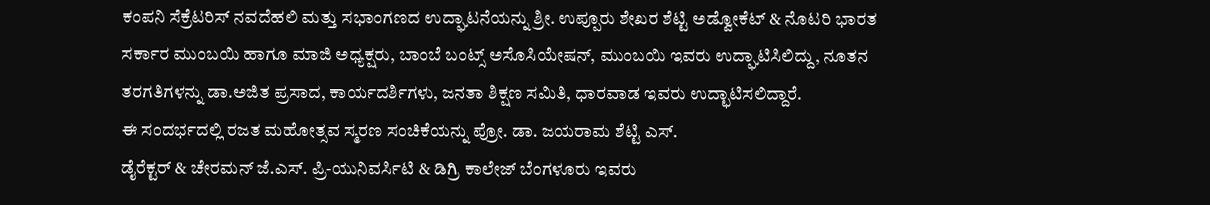ಕಂಪನಿ ಸೆಕ್ರೆಟರಿಸ್ ನವದೆಹಲಿ ಮತ್ತು ಸಭಾಂಗಣದ ಉದ್ಘಾಟನೆಯನ್ನು ಶ್ರೀ. ಉಪ್ಪೂರು ಶೇಖರ ಶೆಟ್ಟಿ ಅಡ್ವೋಕೆಟ್ & ನೊಟರಿ ಭಾರತ ಸರ್ಕಾರ ಮುಂಬಯಿ ಹಾಗೂ ಮಾಜಿ ಅಧ್ಯಕ್ಷರು, ಬಾಂಬೆ ಬಂಟ್ಸ್ ಅಸೊಸಿಯೇಷನ್, ಮುಂಬಯಿ ಇವರು ಉದ್ಘಾಟಿಸಿಲಿದ್ದು, ನೂತನ ತರಗತಿಗಳನ್ನು ಡಾ.ಅಜಿತ ಪ್ರಸಾದ, ಕಾರ್ಯದರ್ಶಿಗಳು, ಜನತಾ ಶಿಕ್ಷಣ ಸಮಿತಿ, ಧಾರವಾಡ ಇವರು ಉದ್ಛಾಟಿಸಲಿದ್ದಾರೆ.
ಈ ಸಂದರ್ಭದಲ್ಲಿ ರಜತ ಮಹೋತ್ಸವ ಸ್ಮರಣ ಸಂಚಿಕೆಯನ್ನು ಪ್ರೋ. ಡಾ. ಜಯರಾಮ ಶೆಟ್ಟಿ ಎಸ್.
ಡೈರೆಕ್ಟರ್ & ಚೇರಮನ್ ಜೆ.ಎಸ್. ಪ್ರಿ-ಯುನಿವರ್ಸಿಟಿ & ಡಿಗ್ರಿ ಕಾಲೇಜ್ ಬೆಂಗಳೂರು ಇವರು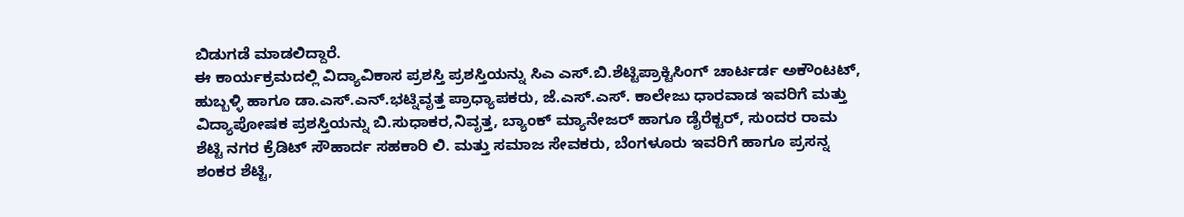ಬಿಡುಗಡೆ ಮಾಡಲಿದ್ದಾರೆ.
ಈ ಕಾರ್ಯಕ್ರಮದಲ್ಲಿ ವಿದ್ಯಾವಿಕಾಸ ಪ್ರಶಸ್ತಿ ಪ್ರಶಸ್ತಿಯನ್ನು ಸಿಎ ಎಸ್.ಬಿ.ಶೆಟ್ಟಿಪ್ರಾಕ್ಟಿಸಿಂಗ್ ಚಾರ್ಟರ್ಡ ಅಕೌಂಟಟ್, ಹುಬ್ಬಳ್ಳಿ ಹಾಗೂ ಡಾ.ಎಸ್.ಎನ್.ಭಟ್ನಿವೃತ್ತ ಪ್ರಾಧ್ಯಾಪಕರು, ಜೆ.ಎಸ್.ಎಸ್. ಕಾಲೇಜು ಧಾರವಾಡ ಇವರಿಗೆ ಮತ್ತು ವಿದ್ಯಾಪೋಷಕ ಪ್ರಶಸ್ತಿಯನ್ನು ಬಿ.ಸುಧಾಕರ,ನಿವೃತ್ತ, ಬ್ಯಾಂಕ್ ಮ್ಯಾನೇಜರ್ ಹಾಗೂ ಡೈರೆಕ್ಟರ್, ಸುಂದರ ರಾಮ ಶೆಟ್ಟಿ ನಗರ ಕ್ರೆಡಿಟ್ ಸೌಹಾರ್ದ ಸಹಕಾರಿ ಲಿ. ಮತ್ತು ಸಮಾಜ ಸೇವಕರು, ಬೆಂಗಳೂರು ಇವರಿಗೆ ಹಾಗೂ ಪ್ರಸನ್ನ ಶಂಕರ ಶೆಟ್ಟಿ,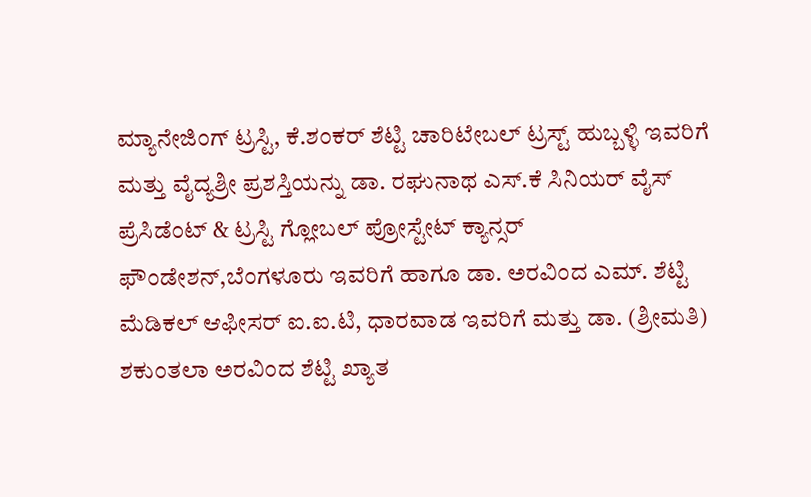ಮ್ಯಾನೇಜಿಂಗ್ ಟ್ರಸ್ಟಿ, ಕೆ.ಶಂಕರ್ ಶೆಟ್ಟಿ ಚಾರಿಟೇಬಲ್ ಟ್ರಸ್ಟ್ ಹುಬ್ಬಳ್ಳಿ ಇವರಿಗೆ ಮತ್ತು ವೈದ್ಯಶ್ರೀ ಪ್ರಶಸ್ತಿಯನ್ನು ಡಾ. ರಘುನಾಥ ಎಸ್.ಕೆ ಸಿನಿಯರ್ ವೈಸ್ ಪ್ರೆಸಿಡೆಂಟ್ & ಟ್ರಸ್ಟಿ ಗ್ಲೋಬಲ್ ಪ್ರೋಸ್ಟೇಟ್ ಕ್ಯಾನ್ಸರ್ ಫೌಂಡೇಶನ್,ಬೆಂಗಳೂರು ಇವರಿಗೆ ಹಾಗೂ ಡಾ. ಅರವಿಂದ ಎಮ್. ಶೆಟ್ಟಿ ಮೆಡಿಕಲ್ ಆಫೀಸರ್ ಐ.ಐ.ಟಿ, ಧಾರವಾಡ ಇವರಿಗೆ ಮತ್ತು ಡಾ. (ಶ್ರೀಮತಿ) ಶಕುಂತಲಾ ಅರವಿಂದ ಶೆಟ್ಟಿ ಖ್ಯಾತ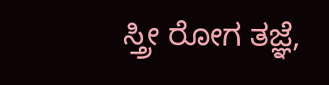ಸ್ತ್ರೀ ರೋಗ ತಜ್ಞೆ,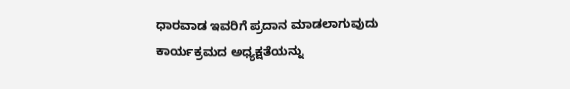ಧಾರವಾಡ ಇವರಿಗೆ ಪ್ರದಾನ ಮಾಡಲಾಗುವುದು ಕಾರ್ಯಕ್ರಮದ ಅಧ್ಯಕ್ಷತೆಯನ್ನು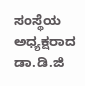ಸಂಸ್ಥೆಯ ಅಧ್ಯಕ್ಷರಾದ ಡಾ.ಡಿ.ಜಿ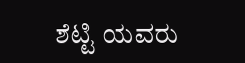ಶೆಟ್ಟಿ ಯವರು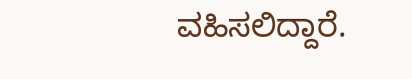ವಹಿಸಲಿದ್ದಾರೆ.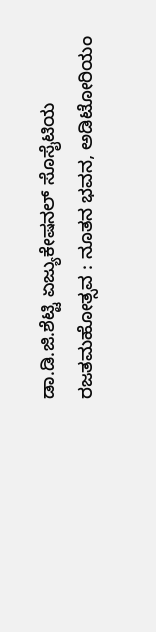ಡಾ.ಡಿ.ಜಿ.ಶೆಟ್ಟಿ ಏಜ್ಯುಕೇಷನಲ್ ಸೊಸೈಟಿಯ ರಜತಮಹೋತ್ಸವ : ನೂತನ ಭವನ, ಅಡಿಟೋರಿಯಂ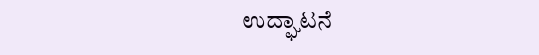ಉದ್ಘಾಟನೆ